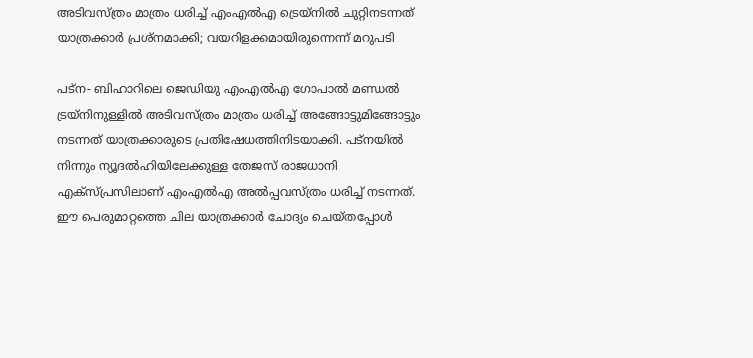അടിവസ്ത്രം മാത്രം ധരിച്ച് എംഎല്‍എ ട്രെയ്‌നില്‍ ചുറ്റിനടന്നത് യാത്രക്കാര്‍ പ്രശ്‌നമാക്കി; വയറിളക്കമായിരുന്നെന്ന് മറുപടി

പട്‌ന- ബിഹാറിലെ ജെഡിയു എംഎല്‍എ ഗോപാല്‍ മണ്ഡല്‍ ട്രയ്‌നിനുള്ളില്‍ അടിവസ്ത്രം മാത്രം ധരിച്ച് അങ്ങോട്ടുമിങ്ങോട്ടും നടന്നത് യാത്രക്കാരുടെ പ്രതിഷേധത്തിനിടയാക്കി. പട്‌നയില്‍ നിന്നും ന്യൂദല്‍ഹിയിലേക്കുള്ള തേജസ് രാജധാനി എക്‌സ്പ്രസിലാണ് എംഎല്‍എ അല്‍പ്പവസ്ത്രം ധരിച്ച് നടന്നത്. ഈ പെരുമാറ്റത്തെ ചില യാത്രക്കാര്‍ ചോദ്യം ചെയ്തപ്പോള്‍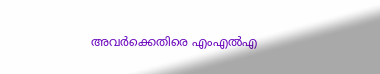അവര്‍ക്കെതിരെ എംഎല്‍എ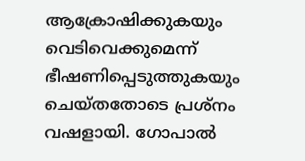ആക്രോഷിക്കുകയും വെടിവെക്കുമെന്ന് ഭീഷണിപ്പെടുത്തുകയും ചെയ്തതോടെ പ്രശ്‌നം വഷളായി. ഗോപാല്‍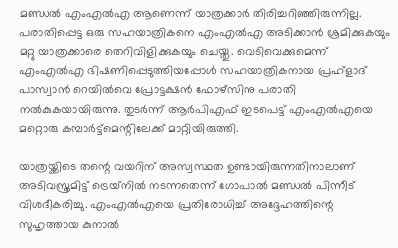മണ്ഡല്‍ എംഎല്‍എ ആണെന്ന് യാത്രക്കാര്‍ തിരിച്ചറിഞ്ഞിരുന്നില്ല. പരാതിപ്പെട്ട ഒരു സഹയാത്രികനെ എംഎല്‍എ അടിക്കാന്‍ ശ്രമിക്കുകയും മറ്റു യാത്രക്കാരെ തെറിവിളിക്കുകയും ചെയ്തു. വെടിവെക്കുമെന്ന് എംഎല്‍എ ഭിഷണിപ്പെടുത്തിയപ്പോള്‍ സഹയാത്രികനായ പ്രഹ്‌ളാദ് പാസ്വാന്‍ റെയില്‍വെ പ്രോട്ടക്ഷന്‍ ഫോഴ്‌സിനു പരാതി നല്‍കുകയായിരുന്നു. തുടര്‍ന്ന് ആര്‍പിഎഫ് ഇടപെട്ട് എംഎല്‍എയെ മറ്റൊരു കമ്പാര്‍ട്ട്‌മെന്റിലേക്ക് മാറ്റിയിരുത്തി.

യാത്രയ്ക്കിടെ തന്റെ വയറിന് അസ്വസ്ഥത ഉണ്ടായിരുന്നതിനാലാണ് അടിവസ്ത്രമിട്ട് ട്രെയ്‌നില്‍ നടന്നതെന്ന് ഗോപാല്‍ മണ്ഡല്‍ പിന്നീട് വിശദീകരിച്ചു. എംഎല്‍എയെ പ്രതിരോധിച്ച് അദ്ദേഹത്തിന്റെ സുഹൃത്തായ കുനാല്‍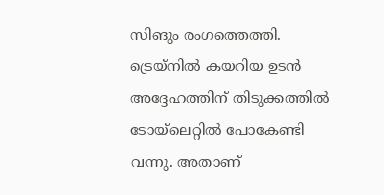സിങും രംഗത്തെത്തി. ട്രെയ്‌നില്‍ കയറിയ ഉടന്‍ അദ്ദേഹത്തിന് തിടുക്കത്തില്‍ ടോയ്‌ലെറ്റില്‍ പോകേണ്ടി വന്നു. അതാണ്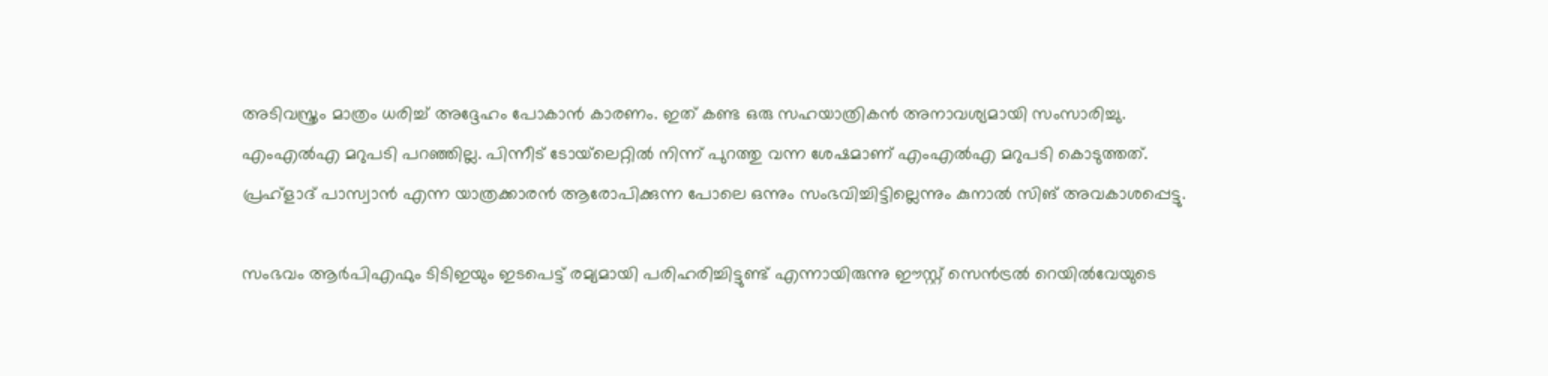അടിവസ്ത്രം മാത്രം ധരിച്ച് അദ്ദേഹം പോകാന്‍ കാരണം. ഇത് കണ്ട ഒരു സഹയാത്രികന്‍ അനാവശ്യമായി സംസാരിച്ചു. എംഎല്‍എ മറുപടി പറഞ്ഞില്ല. പിന്നീട് ടോയ്‌ലെറ്റില്‍ നിന്ന് പുറത്തു വന്ന ശേഷമാണ് എംഎല്‍എ മറുപടി കൊടുത്തത്. പ്രഹ്‌ളാദ് പാസ്വാന്‍ എന്ന യാത്രക്കാരന്‍ ആരോപിക്കുന്ന പോലെ ഒന്നും സംഭവിച്ചിട്ടില്ലെന്നും കുനാല്‍ സിങ് അവകാശപ്പെട്ടു.

സംഭവം ആര്‍പിഎഫും ടിടിഇയും ഇടപെട്ട് രമ്യമായി പരിഹരിച്ചിട്ടുണ്ട് എന്നായിരുന്നു ഈസ്റ്റ് സെന്‍ട്രല്‍ റെയില്‍വേയുടെ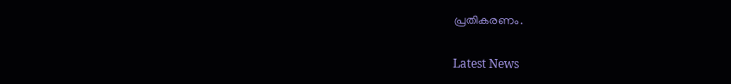പ്രതികരണം.

Latest News